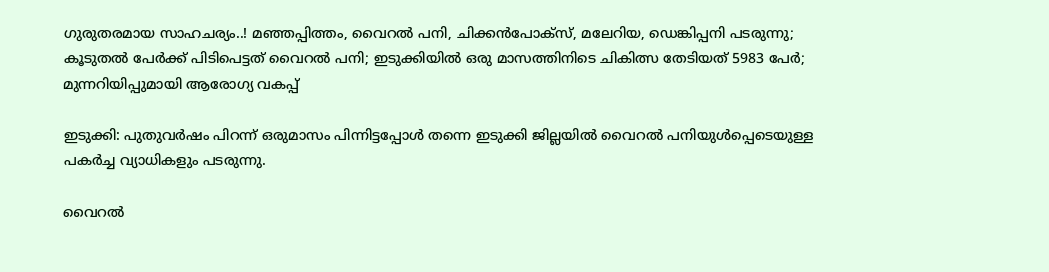ഗുരുതരമായ സാഹചര്യം..! മഞ്ഞപ്പിത്തം, വൈറല്‍ പനി, ചിക്കൻപോക്സ്, മലേറിയ, ഡെങ്കിപ്പനി പടരുന്നു; കൂടുതല്‍ പേർക്ക് പിടിപെട്ടത് വൈറല്‍ പനി; ഇടുക്കിയില്‍ ഒരു മാസത്തിനിടെ ചികിത്സ തേടിയത് 5983 പേര്‍; മുന്നറിയിപ്പുമായി ആരോഗ്യ വകപ്പ്

ഇടുക്കി: പുതുവർഷം പിറന്ന് ഒരുമാസം പിന്നിട്ടപ്പോള്‍ തന്നെ ഇടുക്കി ജില്ലയില്‍ വൈറല്‍ പനിയുള്‍പ്പെടെയുള്ള പകർച്ച വ്യാധികളും പടരുന്നു.

വൈറല്‍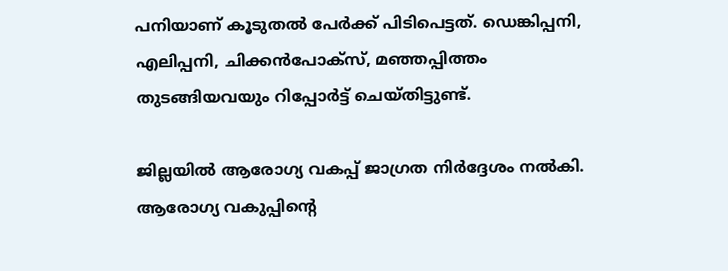പനിയാണ് കൂടുതല്‍ പേർക്ക് പിടിപെട്ടത്. ഡെങ്കിപ്പനി, എലിപ്പനി, ചിക്കൻപോക്സ്, മഞ്ഞപ്പിത്തം തുടങ്ങിയവയും റിപ്പോർട്ട് ചെയ്തിട്ടുണ്ട്.

ജില്ലയില്‍ ആരോഗ്യ വകപ്പ് ജാഗ്രത നിർദ്ദേശം നല്‍കി. ആരോഗ്യ വകുപ്പിന്‍റെ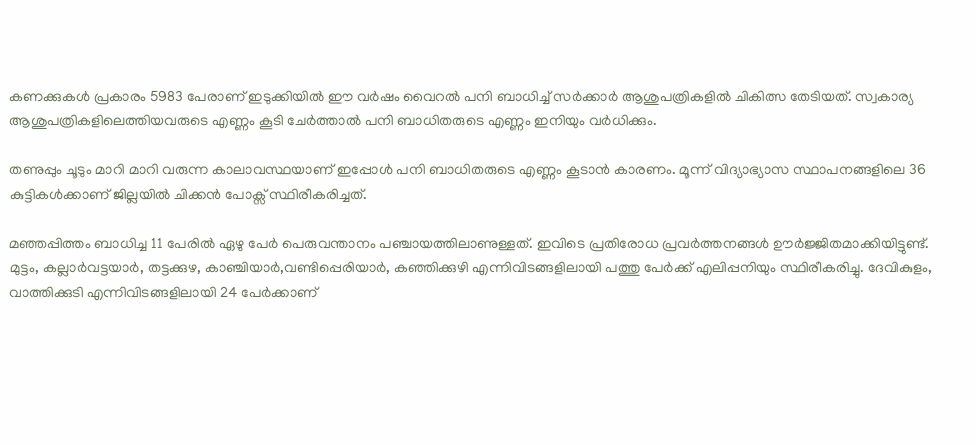കണക്കുകള്‍ പ്രകാരം 5983 പേരാണ് ഇടുക്കിയില്‍ ഈ വർഷം വൈറല്‍ പനി ബാധിച്ച്‌ സർക്കാർ ആശുപത്രികളില്‍ ചികിത്സ തേടിയത്. സ്വകാര്യ ആശുപത്രികളിലെത്തിയവരുടെ എണ്ണം കൂടി ചേർത്താല്‍ പനി ബാധിതരുടെ എണ്ണം ഇനിയും വർധിക്കും.

തണുപ്പും ചൂടും മാറി മാറി വരുന്ന കാലാവസ്ഥയാണ് ഇപ്പോള്‍ പനി ബാധിതരുടെ എണ്ണം കൂടാൻ കാരണം. മൂന്ന് വിദ്യാഭ്യാസ സ്ഥാപനങ്ങളിലെ 36 കുട്ടികള്‍ക്കാണ് ജില്ലയില്‍ ചിക്കൻ പോക്സ് സ്ഥിരീകരിച്ചത്.

മഞ്ഞപ്പിത്തം ബാധിച്ച 11 പേരി‌ല്‍ ഏഴു പേർ പെരുവന്താനം പഞ്ചായത്തിലാണുള്ളത്. ഇവിടെ പ്രതിരോധ പ്രവർത്തനങ്ങള്‍ ഊ‍ർജ്ജിതമാക്കിയിട്ടുണ്ട്. മുട്ടം, കല്ലാർവട്ടയാ‍ർ, തട്ടക്കുഴ, കാഞ്ചിയാർ,വണ്ടിപ്പെരിയാർ, കഞ്ഞിക്കുഴി എന്നിവിടങ്ങളിലായി പത്തു പേർക്ക് എലിപ്പനിയും സ്ഥിരീകരിച്ചു. ദേവികുളം, വാത്തിക്കുടി എന്നിവിടങ്ങളിലായി 24 പേർക്കാണ്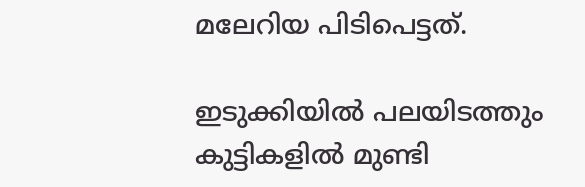മലേറിയ പിടിപെട്ടത്.

ഇടുക്കിയില്‍ പലയിടത്തും കുട്ടികളില്‍ മുണ്ടി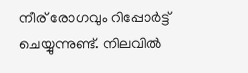നീര് രോഗവും റിപ്പോർട്ട് ചെയ്യുന്നുണ്ട്. നിലവില്‍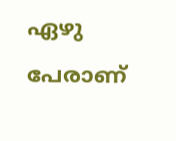ഏഴു പേരാണ്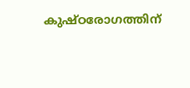കുഷ്ഠരോഗത്തിന്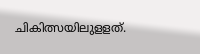ചികിത്സയിലുളളത്.